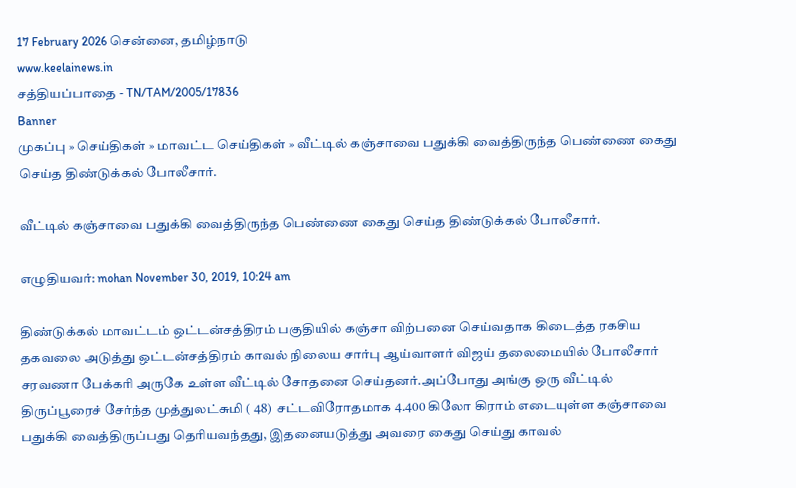17 February 2026 சென்னை, தமிழ்நாடு
www.keelainews.in
சத்தியப்பாதை - TN/TAM/2005/17836
Banner
முகப்பு » செய்திகள் » மாவட்ட செய்திகள் » வீட்டில் கஞ்சாவை பதுக்கி வைத்திருந்த பெண்ணை கைது செய்த திண்டுக்கல் போலீசார்.

வீட்டில் கஞ்சாவை பதுக்கி வைத்திருந்த பெண்ணை கைது செய்த திண்டுக்கல் போலீசார்.

எழுதியவர்: mohan November 30, 2019, 10:24 am

திண்டுக்கல் மாவட்டம் ஒட்டன்சத்திரம் பகுதியில் கஞ்சா விற்பனை செய்வதாக கிடைத்த ரகசிய தகவலை அடுத்து ஒட்டன்சத்திரம் காவல் நிலைய சார்பு ஆய்வாளர் விஜய் தலைமையில் போலீசார் சரவணா பேக்கரி அருகே உள்ள வீட்டில் சோதனை செய்தனர்.அப்போது அங்கு ஒரு வீட்டில் திருப்பூரைச் சேர்ந்த முத்துலட்சுமி ( 48)  சட்டவிரோதமாக 4.400 கிலோ கிராம் எடையுள்ள கஞ்சாவை பதுக்கி வைத்திருப்பது தெரியவந்தது, இதனையடுத்து அவரை கைது செய்து காவல்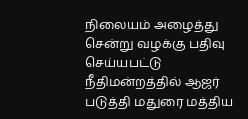நிலையம் அழைத்து சென்று வழக்கு பதிவு செய்யபட்டு நீதிமன்றத்தில் ஆஜர் படுத்தி மதுரை மத்திய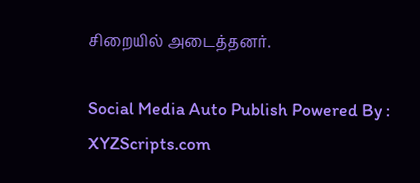சிறையில் அடைத்தனர்.

Social Media Auto Publish Powered By : XYZScripts.com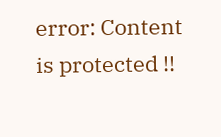error: Content is protected !!